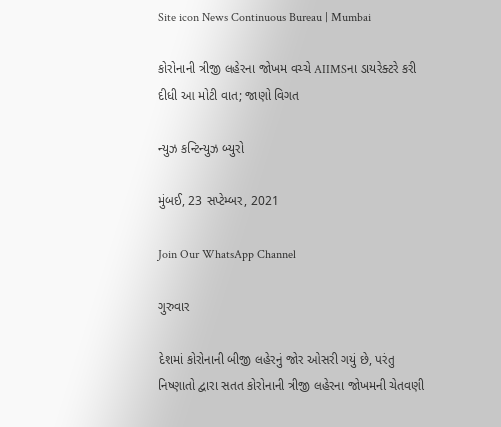Site icon News Continuous Bureau | Mumbai

કોરોનાની ત્રીજી લહેરના જોખમ વચ્ચે AIIMSના ડાયરેક્ટરે કરી દીધી આ મોટી વાત; જાણો વિગત

ન્યુઝ કન્ટિન્યુઝ બ્યુરો

મુંબઈ, 23 સપ્ટેમ્બર, 2021

Join Our WhatsApp Channel

ગુરુવાર

દેશમાં કોરોનાની બીજી લહેરનું જોર ઓસરી ગયું છે, પરંતુ નિષ્ણાતો દ્વારા સતત કોરોનાની ત્રીજી લહેરના જોખમની ચેતવણી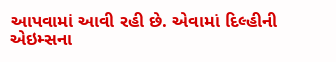આપવામાં આવી રહી છે. એવામાં દિલ્હીની એઇમ્સના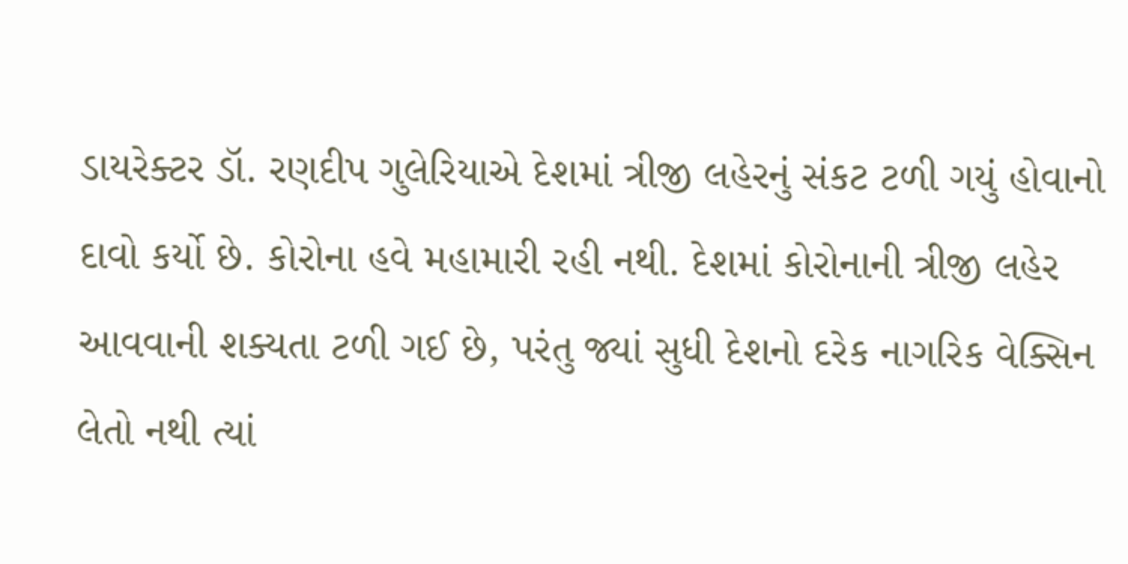ડાયરેક્ટર ડૉ. રણદીપ ગુલેરિયાએ દેશમાં ત્રીજી લહેરનું સંકટ ટળી ગયું હોવાનો દાવો કર્યો છે. કોરોના હવે મહામારી રહી નથી. દેશમાં કોરોનાની ત્રીજી લહેર આવવાની શક્યતા ટળી ગઈ છે, પરંતુ જ્યાં સુધી દેશનો દરેક નાગરિક વેક્સિન લેતો નથી ત્યાં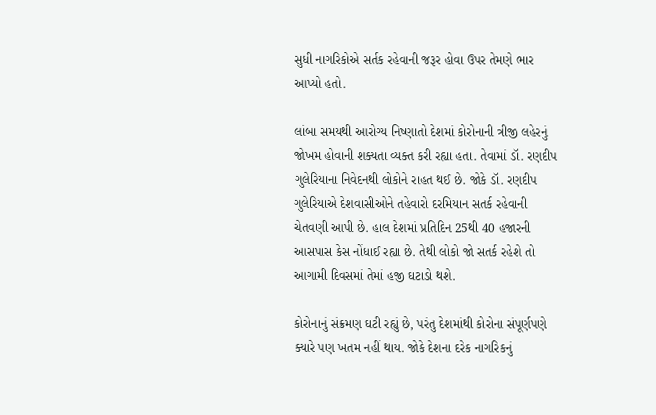સુધી નાગરિકોએ સર્તક રહેવાની જરૂર હોવા ઉપર તેમણે ભાર આપ્યો હતો.

લાંબા સમયથી આરોગ્ય નિષ્ણાતો દેશમાં કોરોનાની ત્રીજી લહેરનું જોખમ હોવાની શક્યતા વ્યક્ત કરી રહ્યા હતા. તેવામાં ડૉ. રણદીપ ગુલેરિયાના નિવેદનથી લોકોને રાહત થઈ છે. જોકે ડૉ. રણદીપ ગુલેરિયાએ દેશવાસીઓને તહેવારો દરમિયાન સતર્ક રહેવાની ચેતવણી આપી છે. હાલ દેશમાં પ્રતિદિન 25થી 40 હજારની આસપાસ કેસ નોંધાઈ રહ્યા છે. તેથી લોકો જો સતર્ક રહેશે તો આગામી દિવસમાં તેમાં હજી ઘટાડો થશે.

કોરોનાનું સંક્રમણ ઘટી રહ્યું છે, પરંતુ દેશમાંથી કોરોના સંપૂર્ણપણે ક્યારે પણ ખતમ નહીં થાય. જોકે દેશના દરેક નાગરિકનું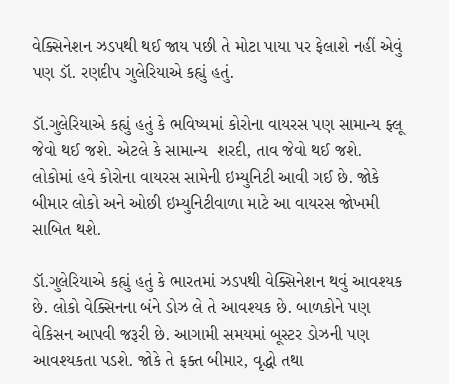વેક્સિનેશન ઝડપથી થઈ જાય પછી તે મોટા પાયા પર ફેલાશે નહીં એવું પણ ડૉ. રણદીપ ગુલેરિયાએ કહ્યું હતું.

ડૉ.ગુલેરિયાએ કહ્યું હતું કે ભવિષ્યમાં કોરોના વાયરસ પણ સામાન્ય ફ્લૂ જેવો થઈ જશે. એટલે કે સામાન્ય  શરદી, તાવ જેવો થઈ જશે. લોકોમાં હવે કોરોના વાયરસ સામેની ઇમ્યુનિટી આવી ગઈ છે. જોકે બીમાર લોકો અને ઓછી ઇમ્યુનિટીવાળા માટે આ વાયરસ જોખમી સાબિત થશે.

ડૉ.ગુલેરિયાએ કહ્યું હતું કે ભારતમાં ઝડપથી વેક્સિનેશન થવું આવશ્યક છે. લોકો વેક્સિનના બંને ડોઝ લે તે આવશ્યક છે. બાળકોને પણ વેકિસન આપવી જરૂરી છે. આગામી સમયમાં બૂસ્ટર ડોઝની પણ આવશ્યકતા પડશે. જોકે તે ફક્ત બીમાર, વૃદ્ધો તથા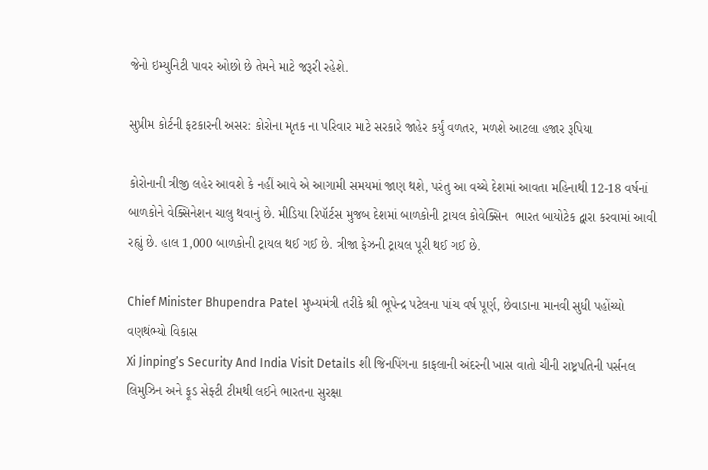જેનો ઇમ્યુનિટી પાવર ઓછો છે તેમને માટે જરૂરી રહેશે.

સુપ્રીમ કોર્ટની ફટકારની અસર: કોરોના મૃતક ના પરિવાર માટે સરકારે જાહેર કર્યું વળતર, મળશે આટલા હજાર રૂપિયા

કોરોનાની ત્રીજી લહેર આવશે કે નહીં આવે એ આગામી સમયમાં જાણ થશે, પરંતુ આ વચ્ચે દેશમાં આવતા મહિનાથી 12-18 વર્ષનાં બાળકોને વેક્સિનેશન ચાલુ થવાનું છે. મીડિયા રિપૉર્ટસ મુજબ દેશમાં બાળકોની ટ્રાયલ કોવેક્સિન  ભારત બાયોટેક દ્વારા કરવામાં આવી રહ્યું છે. હાલ 1,000 બાળકોની ટ્રાયલ થઈ ગઈ છે. ત્રીજા ફેઝની ટ્રાયલ પૂરી થઈ ગઈ છે.

Chief Minister Bhupendra Patel મુખ્યમંત્રી તરીકે શ્રી ભૂપેન્દ્ર પટેલના પાંચ વર્ષ પૂર્ણ, છેવાડાના માનવી સુધી પહોંચ્યો વણથંભ્યો વિકાસ
Xi Jinping’s Security And India Visit Details શી જિનપિંગના કાફલાની અંદરની ખાસ વાતો ચીની રાષ્ટ્રપતિની પર્સનલ લિમુઝિન અને ફૂડ સેફ્ટી ટીમથી લઈને ભારતના સુરક્ષા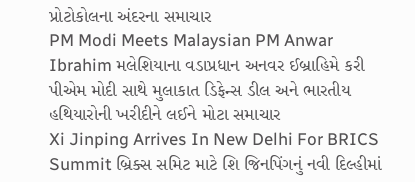પ્રોટોકોલના અંદરના સમાચાર
PM Modi Meets Malaysian PM Anwar Ibrahim મલેશિયાના વડાપ્રધાન અનવર ઈબ્રાહિમે કરી પીએમ મોદી સાથે મુલાકાત ડિફેન્સ ડીલ અને ભારતીય હથિયારોની ખરીદીને લઈને મોટા સમાચાર
Xi Jinping Arrives In New Delhi For BRICS Summit બ્રિક્સ સમિટ માટે શિ જિનપિંગનું નવી દિલ્હીમાં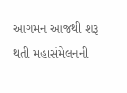આગમન આજથી શરૂ થતી મહાસંમેલનની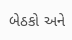બેઠકો અને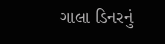ગાલા ડિનરનું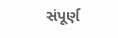સંપૂર્ણ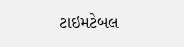ટાઇમટેબલ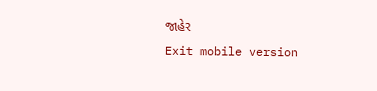જાહેર
Exit mobile version